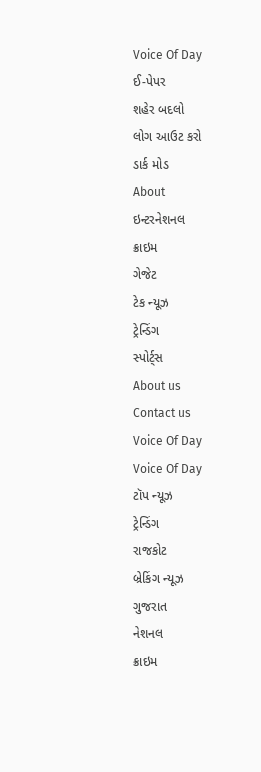Voice Of Day
ઈ-પેપર
શહેર બદલો
લોગ આઉટ કરો
ડાર્ક મોડ
About
ઇન્ટરનેશનલ
ક્રાઇમ
ગેજેટ
ટેક ન્યૂઝ
ટ્રેન્ડિંગ
સ્પોર્ટ્સ
About us
Contact us
Voice Of Day
Voice Of Day
ટૉપ ન્યૂઝ
ટ્રેન્ડિંગ
રાજકોટ
બ્રેકિંગ ન્યૂઝ
ગુજરાત
નેશનલ
ક્રાઇમ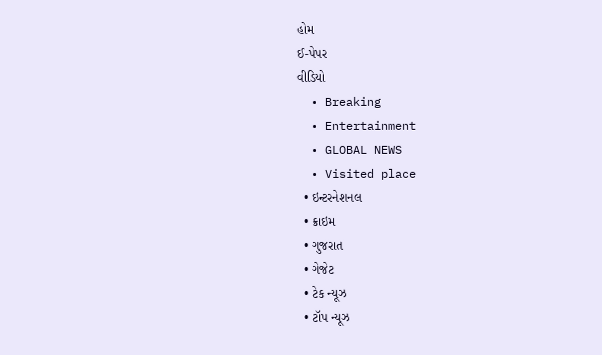હોમ
ઈ-પેપર
વીડિયો
  • Breaking
  • Entertainment
  • GLOBAL NEWS
  • Visited place
  • ઇન્ટરનેશનલ
  • ક્રાઇમ
  • ગુજરાત
  • ગેજેટ
  • ટેક ન્યૂઝ
  • ટૉપ ન્યૂઝ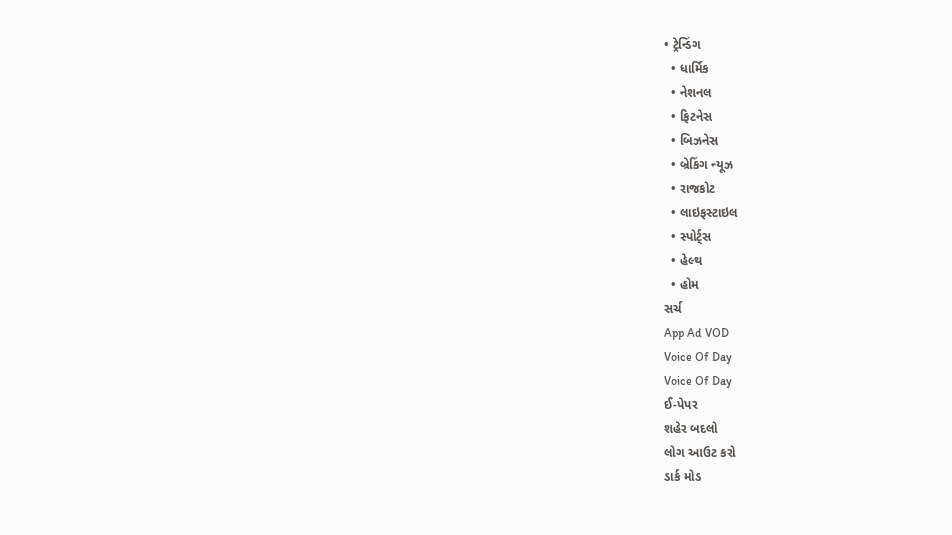• ટ્રેન્ડિંગ
  • ધાર્મિક
  • નેશનલ
  • ફિટનેસ
  • બિઝનેસ
  • બ્રેકિંગ ન્યૂઝ
  • રાજકોટ
  • લાઇફસ્ટાઇલ
  • સ્પોર્ટ્સ
  • હેલ્થ
  • હોમ
સર્ચ
App Ad VOD
Voice Of Day
Voice Of Day
ઈ-પેપર
શહેર બદલો
લોગ આઉટ કરો
ડાર્ક મોડ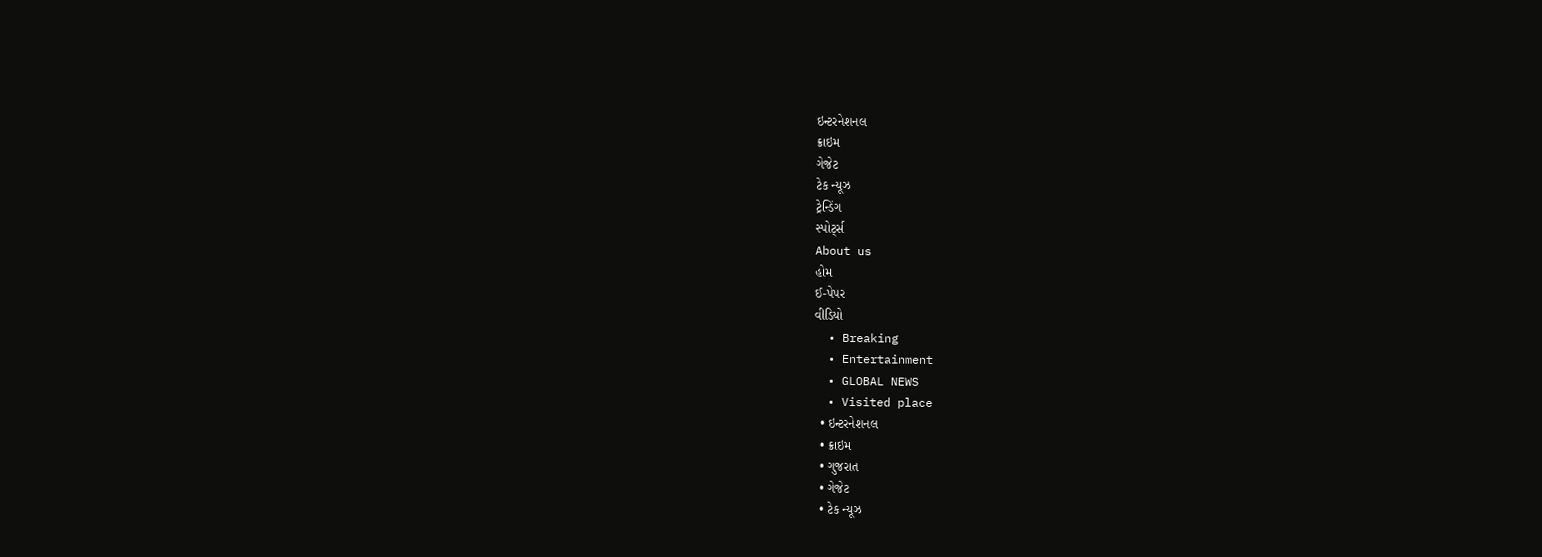ઇન્ટરનેશનલ
ક્રાઇમ
ગેજેટ
ટેક ન્યૂઝ
ટ્રેન્ડિંગ
સ્પોર્ટ્સ
About us
હોમ
ઈ-પેપર
વીડિયો
  • Breaking
  • Entertainment
  • GLOBAL NEWS
  • Visited place
  • ઇન્ટરનેશનલ
  • ક્રાઇમ
  • ગુજરાત
  • ગેજેટ
  • ટેક ન્યૂઝ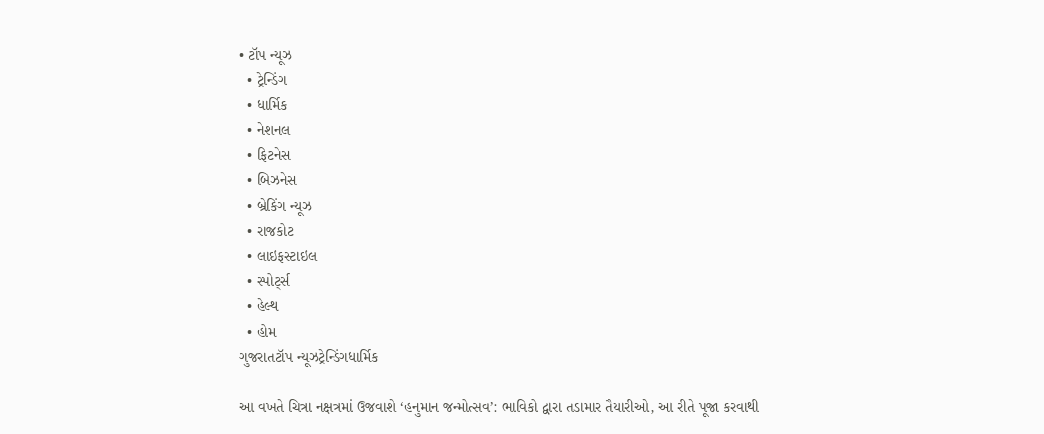• ટૉપ ન્યૂઝ
  • ટ્રેન્ડિંગ
  • ધાર્મિક
  • નેશનલ
  • ફિટનેસ
  • બિઝનેસ
  • બ્રેકિંગ ન્યૂઝ
  • રાજકોટ
  • લાઇફસ્ટાઇલ
  • સ્પોર્ટ્સ
  • હેલ્થ
  • હોમ
ગુજરાતટૉપ ન્યૂઝટ્રેન્ડિંગધાર્મિક

આ વખતે ચિત્રા નક્ષત્રમાં ઉજવાશે ‘હનુમાન જન્મોત્સવ’: ભાવિકો દ્વારા તડામાર તૈયારીઓ, આ રીતે પૂજા કરવાથી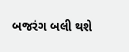બજરંગ બલી થશે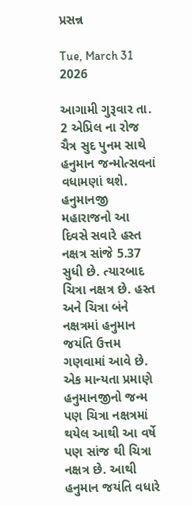પ્રસન્ન

Tue, March 31 2026

આગામી ગુરૂવાર તા. 2 એપ્રિલ ના રોજ ચૈત્ર સુદ પુનમ સાથે હનુમાન જન્મોત્સવનાં વધામણાં થશે. હનુમાનજી મહારાજનો આ દિવસે સવારે હસ્ત નક્ષત્ર સાંજે 5.37 સુધી છે. ત્યારબાદ ચિત્રા નક્ષત્ર છે. હસ્ત અને ચિત્રા બંને નક્ષત્રમાં હનુમાન જયંતિ ઉત્તમ ગણવામાં આવે છે. એક માન્યતા પ્રમાણે હનુમાનજીનો જન્મ પણ ચિત્રા નક્ષત્રમાં થયેલ આથી આ વર્ષે પણ સાંજ થી ચિત્રા નક્ષત્ર છે. આથી હનુમાન જયંતિ વધારે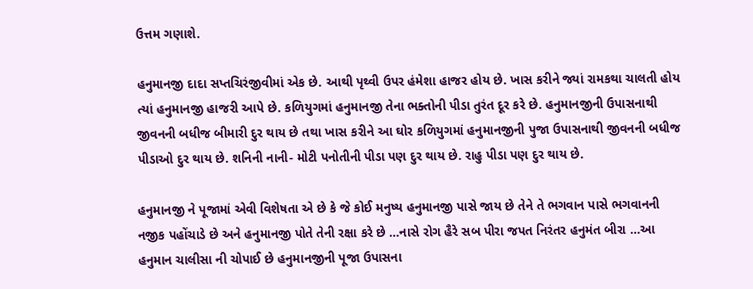ઉત્તમ ગણાશે.

હનુમાનજી દાદા સપ્તચિરંજીવીમાં એક છે. આથી પૃથ્વી ઉપર હંમેશા હાજર હોય છે. ખાસ કરીને જ્યાં રામકથા ચાલતી હોય ત્યાં હનુમાનજી હાજરી આપે છે. કળિયુગમાં હનુમાનજી તેના ભક્તોની પીડા તુરંત દૂર કરે છે. હનુમાનજીની ઉપાસનાથી જીવનની બધીજ બીમારી દુર થાય છે તથા ખાસ કરીને આ ઘોર કળિયુગમાં હનુમાનજીની પુજા ઉપાસનાથી જીવનની બધીજ પીડાઓ દુર થાય છે. શનિની નાની- મોટી પનોતીની પીડા પણ દુર થાય છે. રાહુ પીડા પણ દુર થાય છે.

હનુમાનજી ને પૂજામાં એવી વિશેષતા એ છે કે જે કોઈ મનુષ્ય હનુમાનજી પાસે જાય છે તેને તે ભગવાન પાસે ભગવાનની નજીક પહોંચાડે છે અને હનુમાનજી પોતે તેની રક્ષા કરે છે …નાસે રોગ હૈરે સબ પીરા જપત નિરંતર હનુમંત બીરા …આ હનુમાન ચાલીસા ની ચોપાઈ છે હનુમાનજીની પૂજા ઉપાસના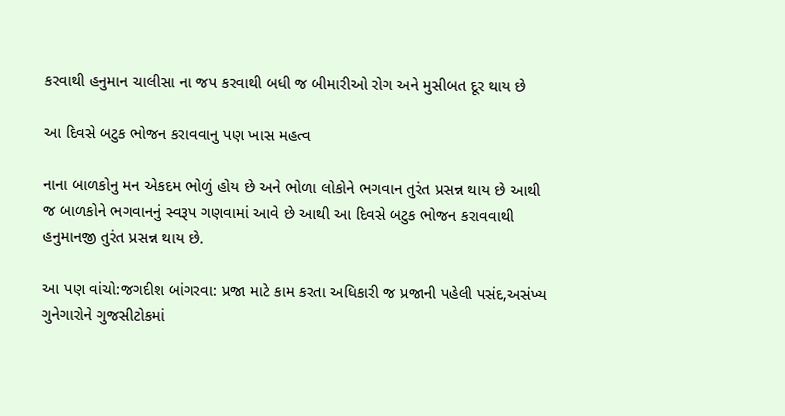કરવાથી હનુમાન ચાલીસા ના જપ કરવાથી બધી જ બીમારીઓ રોગ અને મુસીબત દૂર થાય છે

આ દિવસે બટુક ભોજન કરાવવાનુ પણ ખાસ મહત્વ

નાના બાળકોનુ મન એકદમ ભોળું હોય છે અને ભોળા લોકોને ભગવાન તુરંત પ્રસન્ન થાય છે આથી જ બાળકોને ભગવાનનું સ્વરૂપ ગણવામાં આવે છે આથી આ દિવસે બટુક ભોજન કરાવવાથી હનુમાનજી તુરંત પ્રસન્ન થાય છે.

આ પણ વાંચો:જગદીશ બાંગરવા: પ્રજા માટે કામ કરતા અધિકારી જ પ્રજાની પહેલી પસંદ,અસંખ્ય ગુનેગારોને ગુજસીટોકમાં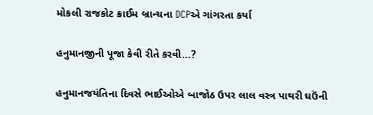મોકલી રાજકોટ ક્રાઈમ બ્રાન્ચના DCPએ ગાંગરતા કર્યા

હનુમાનજીની પૂજા કેવી રીતે કરવી…?

હનુમાનજયંતિના દિવસે ભાઈઓએ બાજોઠ ઉપર લાલ વસ્ત્ર પાથરી ઘઉંની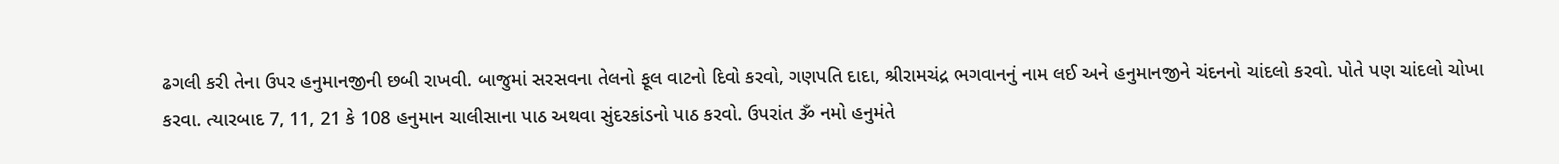ઢગલી કરી તેના ઉપર હનુમાનજીની છબી રાખવી. બાજુમાં સરસવના તેલનો ફૂલ વાટનો દિવો કરવો, ગણપતિ દાદા, શ્રીરામચંદ્ર ભગવાનનું નામ લઈ અને હનુમાનજીને ચંદનનો ચાંદલો કરવો. પોતે પણ ચાંદલો ચોખા કરવા. ત્યારબાદ 7, 11, 21 કે 108 હનુમાન ચાલીસાના પાઠ અથવા સુંદરકાંડનો પાઠ કરવો. ઉપરાંત ૐ નમો હનુમંતે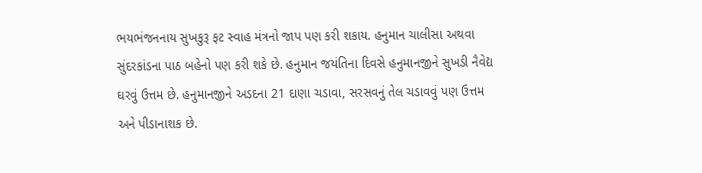ભયભંજનનાય સુખકુરૂ ફટ સ્વાહ મંત્રનો જાપ પણ કરી શકાય. હનુમાન ચાલીસા અથવા સુંદરકાંડના પાઠ બહેનો પણ કરી શકે છે. હનુમાન જયંતિના દિવસે હનુમાનજીને સુખડી નૈવેદ્ય ઘરવું ઉત્તમ છે. હનુમાનજીને અડદના 21 દાણા ચડાવા, સરસવનું તેલ ચડાવવું પણ ઉત્તમ અને પીડાનાશક છે.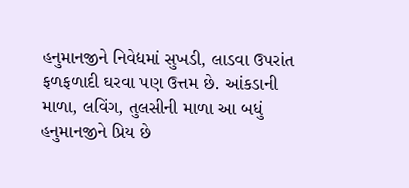હનુમાનજીને નિવેદ્યમાં સુખડી, લાડવા ઉપરાંત ફળફળાદી ઘરવા પણ ઉત્તમ છે. આંકડાની માળા, લવિંગ, તુલસીની માળા આ બધું હનુમાનજીને પ્રિય છે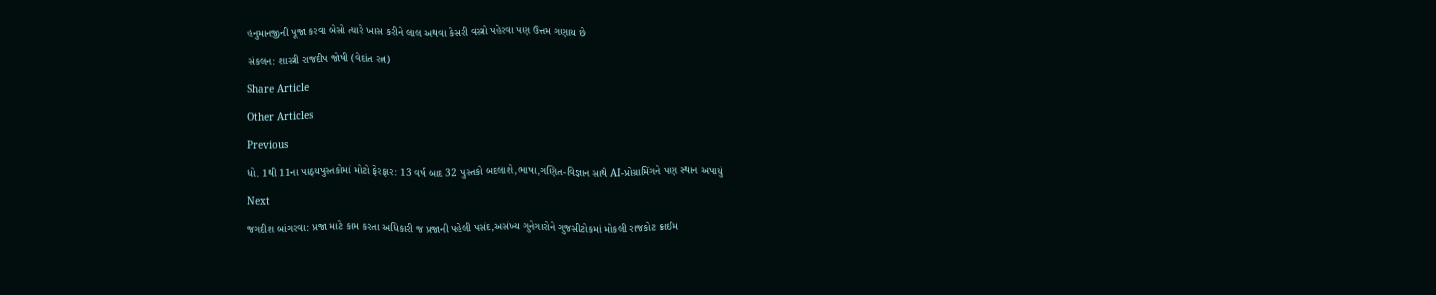હનુમાનજીની પૂજા કરવા બેસો ત્યારે ખાસ કરીને લાલ અથવા કેસરી વસ્ત્રો પહેરવા પણ ઉત્તમ ગણાય છે

સંકલન: શાસ્ત્રી રાજદીપ જોષી (વેદાંત રત્ન)

Share Article

Other Articles

Previous

ધો. 1થી 11ના પાઠ્યપુસ્તકોમાં મોટો ફેરફાર: 13 વર્ષ બાદ 32 પુસ્તકો બદલાશે,ભાષા,ગણિત-વિજ્ઞાન સાથે AI-પ્રોગ્રામિંગને પણ સ્થાન અપાયું

Next

જગદીશ બાંગરવા: પ્રજા માટે કામ કરતા અધિકારી જ પ્રજાની પહેલી પસંદ,અસંખ્ય ગુનેગારોને ગુજસીટોકમાં મોકલી રાજકોટ ક્રાઈમ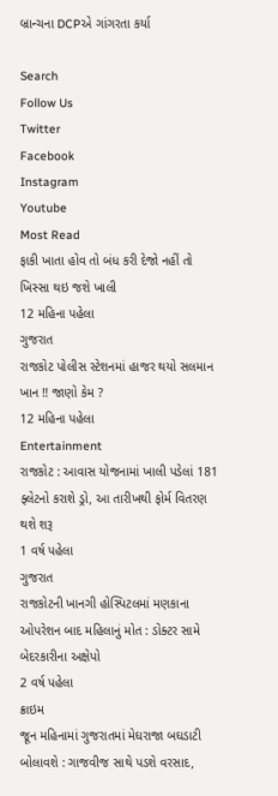બ્રાન્ચના DCPએ ગાંગરતા કર્યા

Search
Follow Us
Twitter
Facebook
Instagram
Youtube
Most Read
ફાકી ખાતા હોવ તો બંધ કરી દેજો નહીં તો ખિસ્સા થઇ જશે ખાલી
12 મહિના પહેલા
ગુજરાત
રાજકોટ પોલીસ સ્ટેશનમાં હાજર થયો સલમાન ખાન !! જાણો કેમ ?
12 મહિના પહેલા
Entertainment
રાજકોટ : આવાસ યોજનામાં ખાલી પડેલાં 181 ફ્લેટનો કરાશે ડ્રો, આ તારીખથી ફોર્મ વિતરણ થશે શરૂ
1 વર્ષ પહેલા
ગુજરાત
રાજકોટની ખાનગી હોસ્પિટલમાં મણકાના ઓપરેશન બાદ મહિલાનું મોત : ડોક્ટર સામે બેદરકારીના અક્ષેપો
2 વર્ષ પહેલા
ક્રાઇમ
જૂન મહિનામાં ગુજરાતમાં મેઘરાજા બઘડાટી બોલાવશે : ગાજવીજ સાથે પડશે વરસાદ,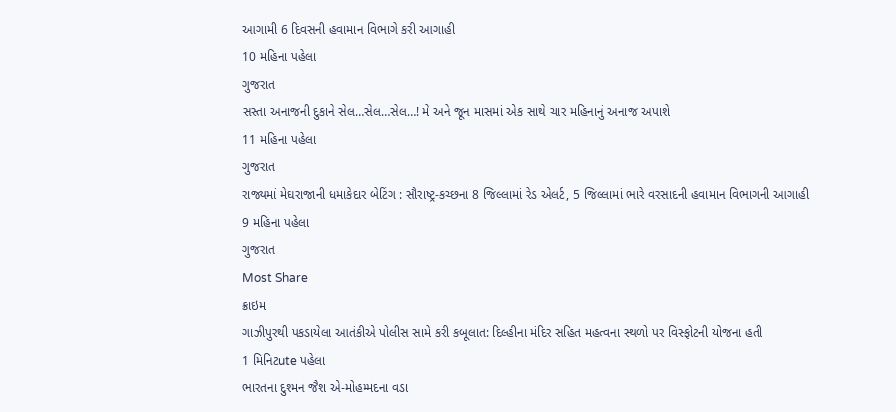આગામી 6 દિવસની હવામાન વિભાગે કરી આગાહી
10 મહિના પહેલા
ગુજરાત
સસ્તા અનાજની દુકાને સેલ…સેલ…સેલ…! મે અને જૂન માસમાં એક સાથે ચાર મહિનાનું અનાજ અપાશે
11 મહિના પહેલા
ગુજરાત
રાજ્યમાં મેઘરાજાની ધમાકેદાર બેટિંગ : સૌરાષ્ટ્ર-કચ્છના 8 જિલ્લામાં રેડ એલર્ટ, 5 જિલ્લામાં ભારે વરસાદની હવામાન વિભાગની આગાહી
9 મહિના પહેલા
ગુજરાત
Most Share
ક્રાઇમ
ગાઝીપુરથી પકડાયેલા આતંકીએ પોલીસ સામે કરી કબૂલાત: દિલ્હીના મંદિર સહિત મહત્વના સ્થળો પર વિસ્ફોટની યોજના હતી
1 મિનિટute પહેલા
ભારતના દુશ્મન જૈશ એ-મોહમ્મદના વડા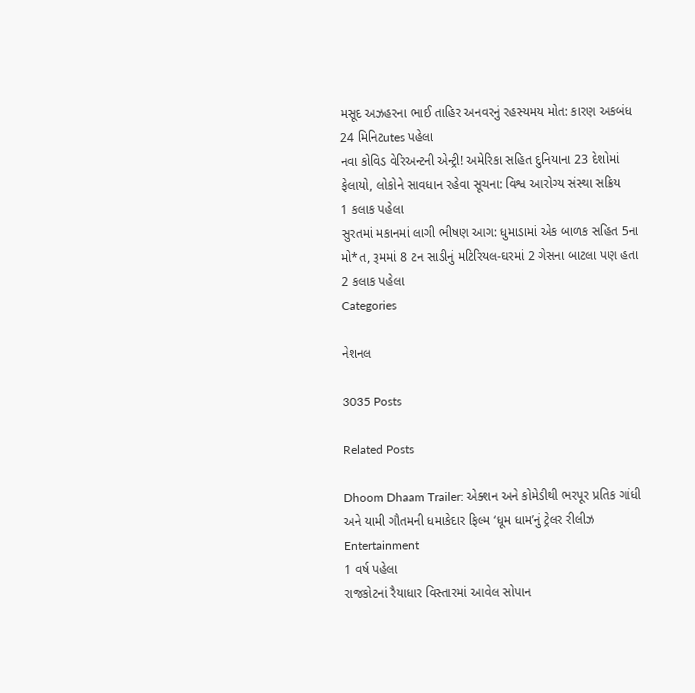મસૂદ અઝહરના ભાઈ તાહિર અનવરનું રહસ્યમય મોત: કારણ અકબંધ
24 મિનિટutes પહેલા
નવા કોવિડ વેરિઅન્ટની એન્ટ્રી! અમેરિકા સહિત દુનિયાના 23 દેશોમાં ફેલાયો, લોકોને સાવધાન રહેવા સૂચના: વિશ્વ આરોગ્ય સંસ્થા સક્રિય
1 કલાક પહેલા
સુરતમાં મકાનમાં લાગી ભીષણ આગ: ધુમાડામાં એક બાળક સહિત 5ના મો*ત, રૂમમાં 8 ટન સાડીનું મટિરિયલ-ઘરમાં 2 ગેસના બાટલા પણ હતા
2 કલાક પહેલા
Categories

નેશનલ

3035 Posts

Related Posts

Dhoom Dhaam Trailer: એક્શન અને કોમેડીથી ભરપૂર પ્રતિક ગાંધી અને યામી ગૌતમની ધમાકેદાર ફિલ્મ ‘ધૂમ ધામ’નું ટ્રેલર રીલીઝ
Entertainment
1 વર્ષ પહેલા
રાજકોટનાં રૈયાધાર વિસ્તારમાં આવેલ સોપાન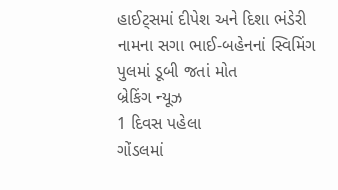હાઈટ્સમાં દીપેશ અને દિશા ભંડેરી નામના સગા ભાઈ-બહેનનાં સ્વિમિંગ પુલમાં ડૂબી જતાં મોત
બ્રેકિંગ ન્યૂઝ
1 દિવસ પહેલા
ગોંડલમાં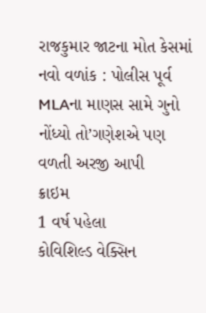રાજકુમાર જાટના મોત કેસમાં નવો વળાંક : પોલીસ પૂર્વ MLAના માણસ સામે ગુનો નોંધ્યો તો’ગણેશએ પણ વળતી અરજી આપી
ક્રાઇમ
1 વર્ષ પહેલા
કોવિશિલ્ડ વેક્સિન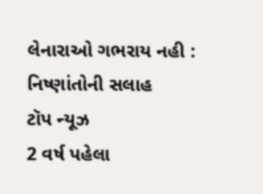લેનારાઓ ગભરાય નહી : નિષ્ણાંતોની સલાહ
ટૉપ ન્યૂઝ
2 વર્ષ પહેલા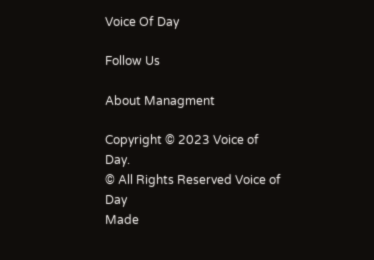Voice Of Day

Follow Us

About Managment

Copyright © 2023 Voice of Day.
© All Rights Reserved Voice of Day
Made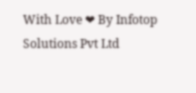With Love ❤ By Infotop Solutions Pvt Ltd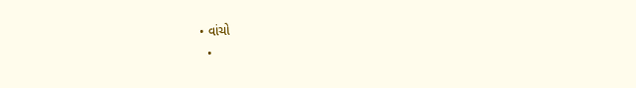• વાંચો
  •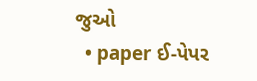જુઓ
  • paper ઈ-પેપર